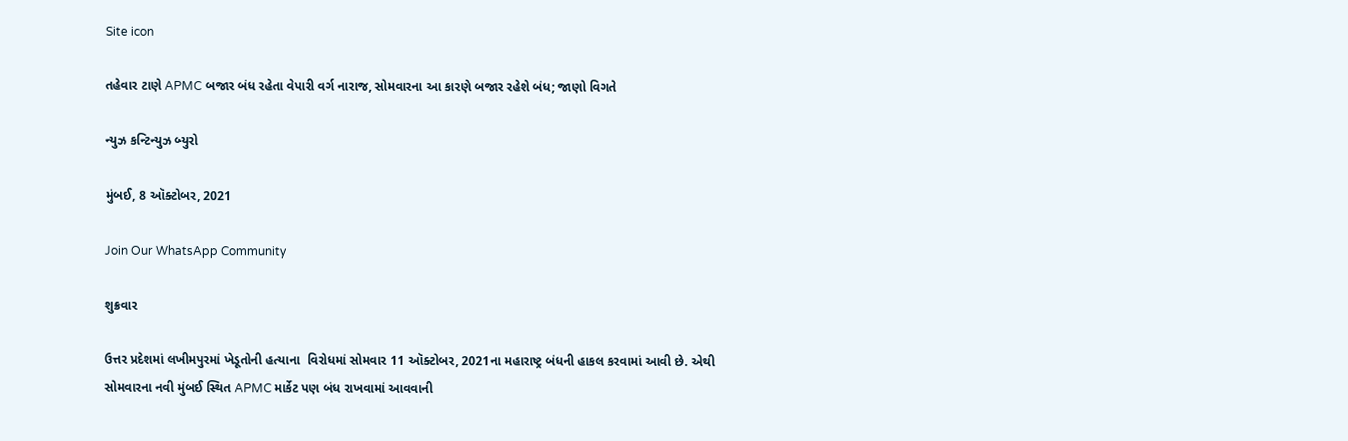Site icon

તહેવાર ટાણે APMC બજાર બંધ રહેતા વેપારી વર્ગ નારાજ, સોમવારના આ કારણે બજાર રહેશે બંધ; જાણો વિગતે

ન્યુઝ કન્ટિન્યુઝ બ્યુરો

મુંબઈ, 8 ઑક્ટોબર, 2021

Join Our WhatsApp Community

શુક્રવાર

ઉત્તર પ્રદેશમાં લખીમપુરમાં ખેડૂતોની હત્યાના  વિરોધમાં સોમવાર 11 ઑક્ટોબર, 2021ના મહારાષ્ટ્ર બંધની હાકલ કરવામાં આવી છે. એથી સોમવારના નવી મુંબઈ સ્થિત APMC માર્કેટ પણ બંધ રાખવામાં આવવાની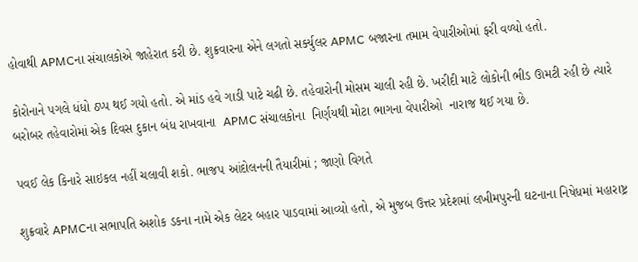હોવાથી APMCના સંચાલકોએ જાહેરાત કરી છે. શુક્રવારના એને લગતો સર્ક્યુલર APMC બજારના તમામ વેપારીઓમાં ફરી વળ્યો હતો.

કોરોનાને પગલે ધંધો ઠપ્પ થઈ ગયો હતો. એ માંડ હવે ગાડી પાટે ચઢી છે. તહેવારોની મોસમ ચાલી રહી છે. ખરીદી માટે લોકોની ભીડ ઊમટી રહી છે ત્યારે બરોબર તહેવારોમાં એક દિવસ દુકાન બંધ રાખવાના  APMC સંચાલકોના  નિર્ણયથી મોટા ભાગના વેપારીઓ  નારાજ થઈ ગયા છે.

પવઈ લેક કિનારે સાઇકલ નહીં ચલાવી શકો. ભાજપ આંદોલનની તૈયારીમાં ; જાણો વિગતે

શુક્રવારે APMCના સભાપતિ અશોક ડકના નામે એક લેટર બહાર પાડવામાં આવ્યો હતો, એ મુજબ ઉત્તર પ્રદેશમાં લખીમપુરની ઘટનાના નિષેધમાં મહારાષ્ટ્ર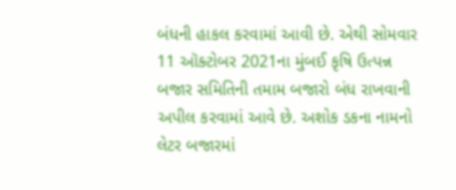બંધની હાકલ કરવામાં આવી છે. એથી સોમવાર 11 ઑક્ટોબર 2021ના મુંબઈ કૃષિ ઉત્પન્ન બજાર સમિતિની તમામ બજારો બંધ રાખવાની અપીલ કરવામાં આવે છે. અશોક ડકના નામનો લેટર બજારમાં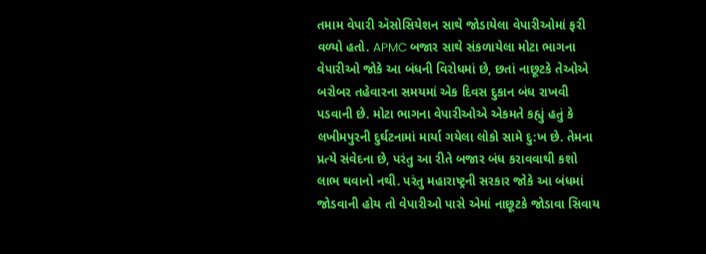તમામ વેપારી ઍસોસિયેશન સાથે જોડાયેલા વેપારીઓમાં ફરી વળ્યો હતો. APMC બજાર સાથે સંકળાયેલા મોટા ભાગના વેપારીઓ જોકે આ બંધની વિરોધમાં છે, છતાં નાછૂટકે તેઓએ બરોબર તહેવારના સમયમાં એક દિવસ દુકાન બંધ રાખવી પડવાની છે. મોટા ભાગના વેપારીઓએ એકમતે કહ્યું હતું કે લખીમપુરની દુર્ઘટનામાં માર્યા ગયેલા લોકો સામે દુ:ખ છે. તેમના પ્રત્યે સંવેદના છે, પરંતુ આ રીતે બજાર બંધ કરાવવાથી કશો લાભ થવાનો નથી. પરંતુ મહારાષ્ટ્રની સરકાર જોકે આ બંધમાં જોડવાની હોય તો વેપારીઓ પાસે એમાં નાછૂટકે જોડાવા સિવાય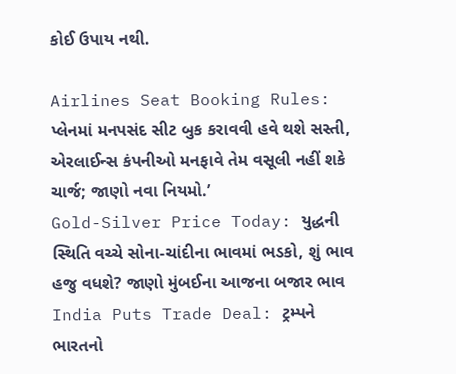કોઈ ઉપાય નથી.

Airlines Seat Booking Rules: પ્લેનમાં મનપસંદ સીટ બુક કરાવવી હવે થશે સસ્તી, એરલાઈન્સ કંપનીઓ મનફાવે તેમ વસૂલી નહીં શકે ચાર્જ; જાણો નવા નિયમો.’
Gold-Silver Price Today: યુદ્ધની સ્થિતિ વચ્ચે સોના-ચાંદીના ભાવમાં ભડકો, શું ભાવ હજુ વધશે? જાણો મુંબઈના આજના બજાર ભાવ
India Puts Trade Deal: ટ્રમ્પને ભારતનો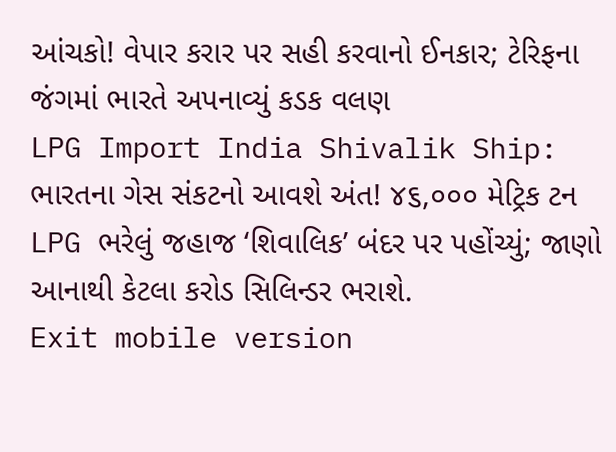આંચકો! વેપાર કરાર પર સહી કરવાનો ઈનકાર; ટેરિફના જંગમાં ભારતે અપનાવ્યું કડક વલણ
LPG Import India Shivalik Ship: ભારતના ગેસ સંકટનો આવશે અંત! ૪૬,૦૦૦ મેટ્રિક ટન LPG ભરેલું જહાજ ‘શિવાલિક’ બંદર પર પહોંચ્યું; જાણો આનાથી કેટલા કરોડ સિલિન્ડર ભરાશે.
Exit mobile version